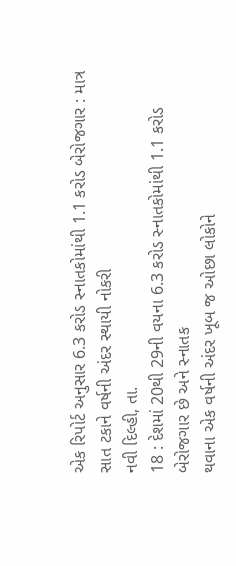એક રિપોર્ટ અનુસાર 6.3 કરોડ સ્નાતકોમાંથી 1.1 કરોડ બેરોજગાર : માત્ર સાત ટકાને વર્ષની અંદર સ્થાયી નોકરી
નવી દિલ્હી, તા.
18 : દેશમાં 20થી 29ની વયના 6.3 કરોડ સ્નાતકોમાંથી 1.1 કરોડ બેરોજગાર છે અને સ્નાતક
થવાના એક વર્ષની અંદર ખૂબ જ ઓછા લોકોને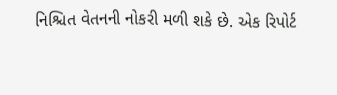નિશ્ચિત વેતનની નોકરી મળી શકે છે. એક રિપોર્ટ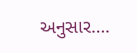અનુસાર….